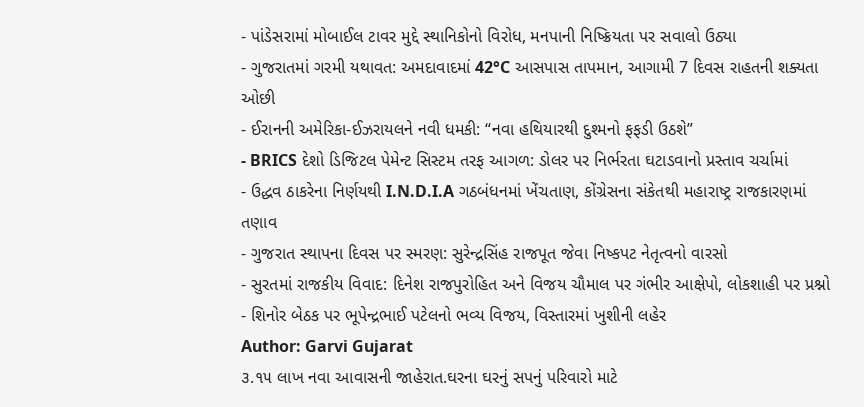- પાંડેસરામાં મોબાઈલ ટાવર મુદ્દે સ્થાનિકોનો વિરોધ, મનપાની નિષ્ક્રિયતા પર સવાલો ઉઠ્યા
- ગુજરાતમાં ગરમી યથાવત: અમદાવાદમાં 42°C આસપાસ તાપમાન, આગામી 7 દિવસ રાહતની શક્યતા ઓછી
- ઈરાનની અમેરિકા-ઈઝરાયલને નવી ધમકી: “નવા હથિયારથી દુશ્મનો ફફડી ઉઠશે”
- BRICS દેશો ડિજિટલ પેમેન્ટ સિસ્ટમ તરફ આગળ: ડોલર પર નિર્ભરતા ઘટાડવાનો પ્રસ્તાવ ચર્ચામાં
- ઉદ્ધવ ઠાકરેના નિર્ણયથી I.N.D.I.A ગઠબંધનમાં ખેંચતાણ, કોંગ્રેસના સંકેતથી મહારાષ્ટ્ર રાજકારણમાં તણાવ
- ગુજરાત સ્થાપના દિવસ પર સ્મરણ: સુરેન્દ્રસિંહ રાજપૂત જેવા નિષ્કપટ નેતૃત્વનો વારસો
- સુરતમાં રાજકીય વિવાદ: દિનેશ રાજપુરોહિત અને વિજય ચૌમાલ પર ગંભીર આક્ષેપો, લોકશાહી પર પ્રશ્નો
- શિનોર બેઠક પર ભૂપેન્દ્રભાઈ પટેલનો ભવ્ય વિજય, વિસ્તારમાં ખુશીની લહેર
Author: Garvi Gujarat
૩.૧૫ લાખ નવા આવાસની જાહેરાત.ઘરના ઘરનું સપનું પરિવારો માટે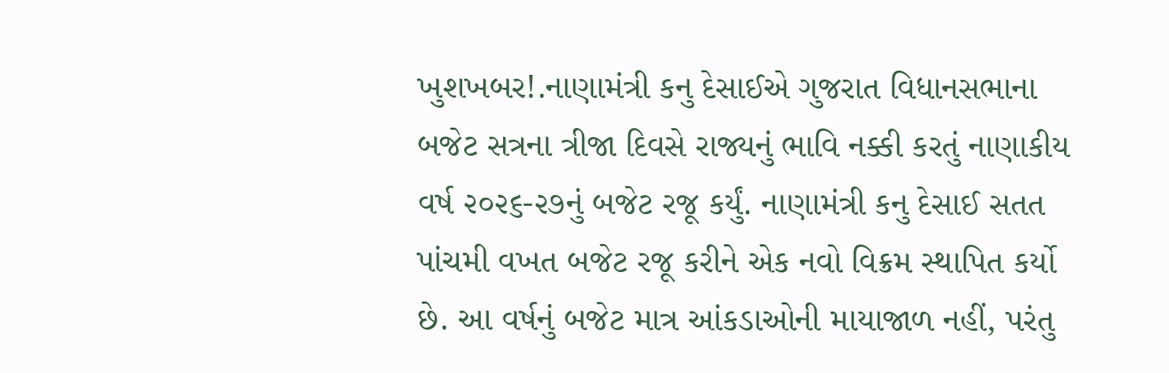ખુશખબર!.નાણામંત્રી કનુ દેસાઈએ ગુજરાત વિધાનસભાના બજેટ સત્રના ત્રીજા દિવસે રાજ્યનું ભાવિ નક્કી કરતું નાણાકીય વર્ષ ૨૦૨૬-૨૭નું બજેટ રજૂ કર્યું. નાણામંત્રી કનુ દેસાઈ સતત પાંચમી વખત બજેટ રજૂ કરીને એક નવો વિક્રમ સ્થાપિત કર્યો છે. આ વર્ષનું બજેટ માત્ર આંકડાઓની માયાજાળ નહીં, પરંતુ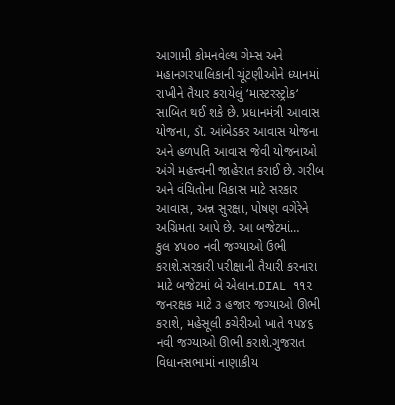આગામી કોમનવેલ્થ ગેમ્સ અને મહાનગરપાલિકાની ચૂંટણીઓને ધ્યાનમાં રાખીને તૈયાર કરાયેલું ‘માસ્ટરસ્ટ્રોક‘ સાબિત થઈ શકે છે. પ્રધાનમંત્રી આવાસ યોજના, ડૉ. આંબેડકર આવાસ યોજના અને હળપતિ આવાસ જેવી યોજનાઓ અંગે મહત્ત્વની જાહેરાત કરાઈ છે. ગરીબ અને વંચિતોના વિકાસ માટે સરકાર આવાસ, અન્ન સુરક્ષા, પોષણ વગેરેને અગ્રિમતા આપે છે. આ બજેટમાં…
કુલ ૪૫૦૦ નવી જગ્યાઓ ઉભી કરાશે.સરકારી પરીક્ષાની તૈયારી કરનારા માટે બજેટમાં બે એલાન.DIAL ૧૧૨ જનરક્ષક માટે ૩ હજાર જગ્યાઓ ઊભી કરાશે, મહેસૂલી કચેરીઓ ખાતે ૧૫૪૬ નવી જગ્યાઓ ઊભી કરાશે.ગુજરાત વિધાનસભામાં નાણાકીય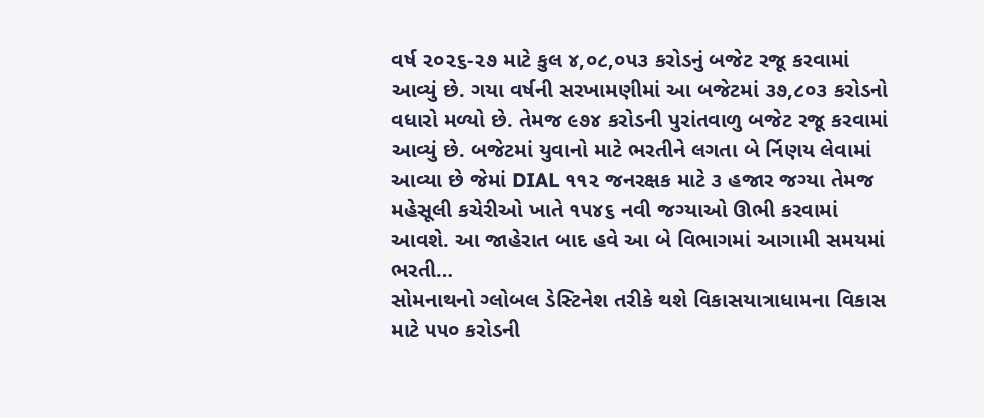વર્ષ ૨૦૨૬-૨૭ માટે કુલ ૪,૦૮,૦૫૩ કરોડનું બજેટ રજૂ કરવામાં આવ્યું છે. ગયા વર્ષની સરખામણીમાં આ બજેટમાં ૩૭,૮૦૩ કરોડનો વધારો મળ્યો છે. તેમજ ૯૭૪ કરોડની પુરાંતવાળુ બજેટ રજૂ કરવામાં આવ્યું છે. બજેટમાં યુવાનો માટે ભરતીને લગતા બે ર્નિણય લેવામાં આવ્યા છે જેમાં DIAL ૧૧૨ જનરક્ષક માટે ૩ હજાર જગ્યા તેમજ મહેસૂલી કચેરીઓ ખાતે ૧૫૪૬ નવી જગ્યાઓ ઊભી કરવામાં આવશે. આ જાહેરાત બાદ હવે આ બે વિભાગમાં આગામી સમયમાં ભરતી…
સોમનાથનો ગ્લોબલ ડેસ્ટિનેશ તરીકે થશે વિકાસયાત્રાધામના વિકાસ માટે ૫૫૦ કરોડની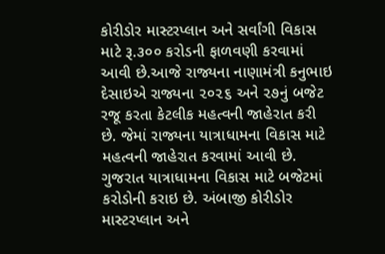કોરીડોર માસ્ટરપ્લાન અને સર્વાંગી વિકાસ માટે રૂ.૩૦૦ કરોડની ફાળવણી કરવામાં આવી છે.આજે રાજ્યના નાણામંત્રી કનુભાઇ દેસાઇએ રાજ્યના ૨૦૨૬ અને ૨૭નું બજેટ રજૂ કરતા કેટલીક મહત્વની જાહેરાત કરી છે. જેમાં રાજ્યના યાત્રાધામના વિકાસ માટે મહત્વની જાહેરાત કરવામાં આવી છે. ગુજરાત યાત્રાધામના વિકાસ માટે બજેટમાં કરોડોની કરાઇ છે. અંબાજી કોરીડોર માસ્ટરપ્લાન અને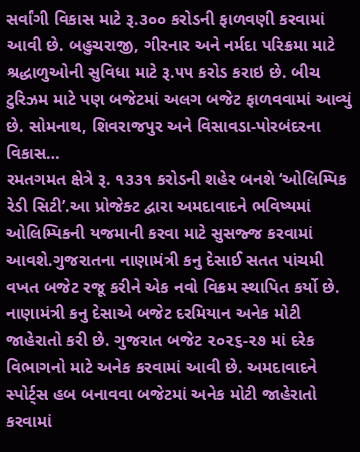સર્વાંગી વિકાસ માટે રૂ.૩૦૦ કરોડની ફાળવણી કરવામાં આવી છે. બહુચરાજી, ગીરનાર અને નર્મદા પરિક્રમા માટે શ્રદ્ધાળુઓની સુવિધા માટે રૂ.૫૫ કરોડ કરાઇ છે. બીચ ટુરિઝમ માટે પણ બજેટમાં અલગ બજેટ ફાળવવામાં આવ્યું છે. સોમનાથ, શિવરાજપુર અને વિસાવડા-પોરબંદરના વિકાસ…
રમતગમત ક્ષેત્રે રૂ. ૧૩૩૧ કરોડની શહેર બનશે ‘ઓલિમ્પિક રેડી સિટી’.આ પ્રોજેક્ટ દ્વારા અમદાવાદને ભવિષ્યમાં ઓલિમ્પિકની યજમાની કરવા માટે સુસજ્જ કરવામાં આવશે.ગુજરાતના નાણામંત્રી કનુ દેસાઈ સતત પાંચમી વખત બજેટ રજૂ કરીને એક નવો વિક્રમ સ્થાપિત કર્યો છે. નાણામંત્રી કનુ દેસાએ બજેટ દરમિયાન અનેક મોટી જાહેરાતો કરી છે. ગુજરાત બજેટ ૨૦૨૬-૨૭ માં દરેક વિભાગનો માટે અનેક કરવામાં આવી છે. અમદાવાદને સ્પોર્ટ્સ હબ બનાવવા બજેટમાં અનેક મોટી જાહેરાતો કરવામાં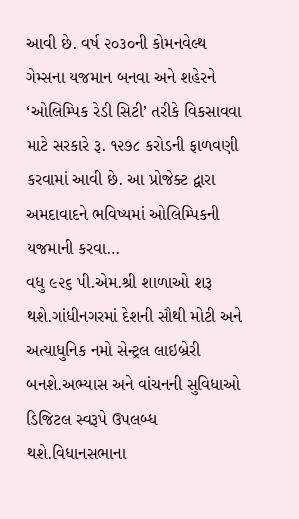આવી છે. વર્ષ ૨૦૩૦ની કોમનવેલ્થ ગેમ્સના યજમાન બનવા અને શહેરને ‘ઓલિમ્પિક રેડી સિટી’ તરીકે વિકસાવવા માટે સરકારે રૂ. ૧૨૭૮ કરોડની ફાળવણી કરવામાં આવી છે. આ પ્રોજેક્ટ દ્વારા અમદાવાદને ભવિષ્યમાં ઓલિમ્પિકની યજમાની કરવા…
વધુ ૯૨૬ પી.એમ.શ્રી શાળાઓ શરૂ થશે.ગાંધીનગરમાં દેશની સૌથી મોટી અને અત્યાધુનિક નમો સેન્ટ્રલ લાઇબ્રેરી બનશે.અભ્યાસ અને વાંચનની સુવિધાઓ ડિજિટલ સ્વરૂપે ઉપલબ્ધ થશે.વિધાનસભાના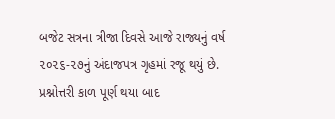બજેટ સત્રના ત્રીજા દિવસે આજે રાજ્યનું વર્ષ ૨૦૨૬-૨૭નું અંદાજપત્ર ગૃહમાં રજૂ થયું છે. પ્રશ્નોત્તરી કાળ પૂર્ણ થયા બાદ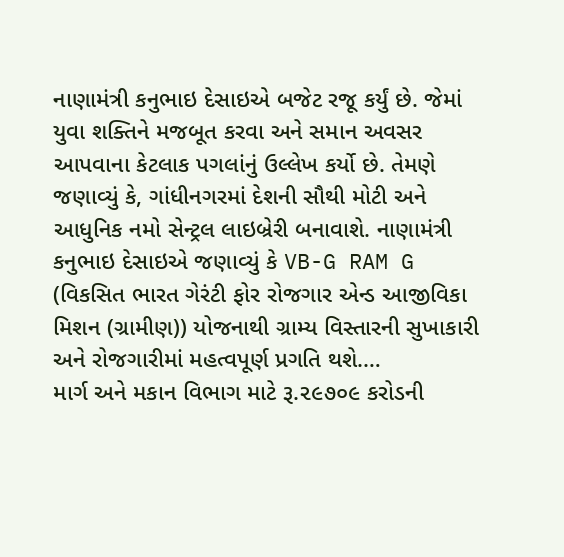નાણામંત્રી કનુભાઇ દેસાઇએ બજેટ રજૂ કર્યું છે. જેમાં યુવા શક્તિને મજબૂત કરવા અને સમાન અવસર આપવાના કેટલાક પગલાંનું ઉલ્લેખ કર્યો છે. તેમણે જણાવ્યું કે, ગાંધીનગરમાં દેશની સૌથી મોટી અને આધુનિક નમો સેન્ટ્રલ લાઇબ્રેરી બનાવાશે. નાણામંત્રી કનુભાઇ દેસાઇએ જણાવ્યું કે VB-G RAM G (વિકસિત ભારત ગેરંટી ફોર રોજગાર એન્ડ આજીવિકા મિશન (ગ્રામીણ)) યોજનાથી ગ્રામ્ય વિસ્તારની સુખાકારી અને રોજગારીમાં મહત્વપૂર્ણ પ્રગતિ થશે.…
માર્ગ અને મકાન વિભાગ માટે રૂ.૨૯૭૦૯ કરોડની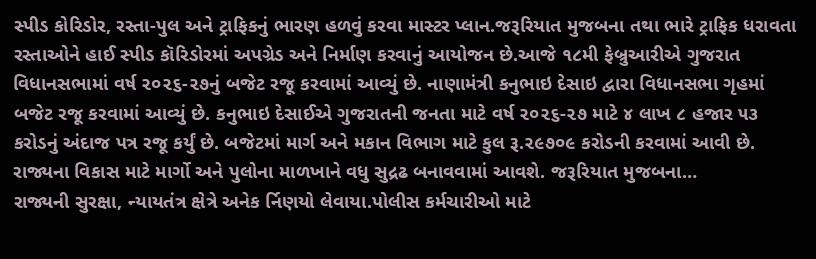સ્પીડ કોરિડોર, રસ્તા-પુલ અને ટ્રાફિકનું ભારણ હળવું કરવા માસ્ટર પ્લાન.જરૂરિયાત મુજબના તથા ભારે ટ્રાફિક ધરાવતા રસ્તાઓને હાઈ સ્પીડ કૉરિડોરમાં અપગ્રેડ અને નિર્માણ કરવાનું આયોજન છે.આજે ૧૮મી ફેબ્રુઆરીએ ગુજરાત વિધાનસભામાં વર્ષ ૨૦૨૬-૨૭નું બજેટ રજૂ કરવામાં આવ્યું છે. નાણામંત્રી કનુભાઇ દેસાઇ દ્વારા વિધાનસભા ગૃહમાં બજેટ રજૂ કરવામાં આવ્યું છે. કનુભાઇ દેસાઈએ ગુજરાતની જનતા માટે વર્ષ ૨૦૨૬-૨૭ માટે ૪ લાખ ૮ હજાર ૫૩ કરોડનું અંદાજ પત્ર રજૂ કર્યું છે. બજેટમાં માર્ગ અને મકાન વિભાગ માટે કુલ રૂ.૨૯૭૦૯ કરોડની કરવામાં આવી છે. રાજ્યના વિકાસ માટે માર્ગો અને પુલોના માળખાને વધુ સુદ્રઢ બનાવવામાં આવશે. જરૂરિયાત મુજબના…
રાજ્યની સુરક્ષા, ન્યાયતંત્ર ક્ષેત્રે અનેક ર્નિણયો લેવાયા.પોલીસ કર્મચારીઓ માટે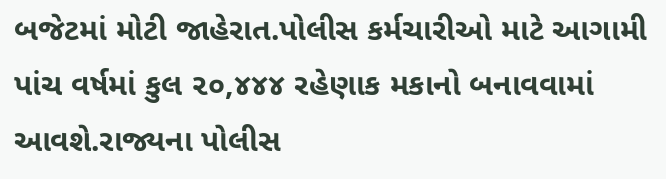બજેટમાં મોટી જાહેરાત.પોલીસ કર્મચારીઓ માટે આગામી પાંચ વર્ષમાં કુલ ૨૦,૪૪૪ રહેણાક મકાનો બનાવવામાં આવશે.રાજ્યના પોલીસ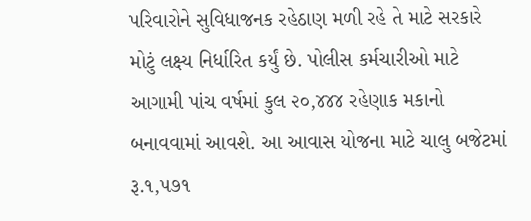પરિવારોને સુવિધાજનક રહેઠાણ મળી રહે તે માટે સરકારે મોટું લક્ષ્ય નિર્ધારિત કર્યું છે. પોલીસ કર્મચારીઓ માટે આગામી પાંચ વર્ષમાં કુલ ૨૦,૪૪૪ રહેણાક મકાનો બનાવવામાં આવશે. આ આવાસ યોજના માટે ચાલુ બજેટમાં રૂ.૧,૫૭૧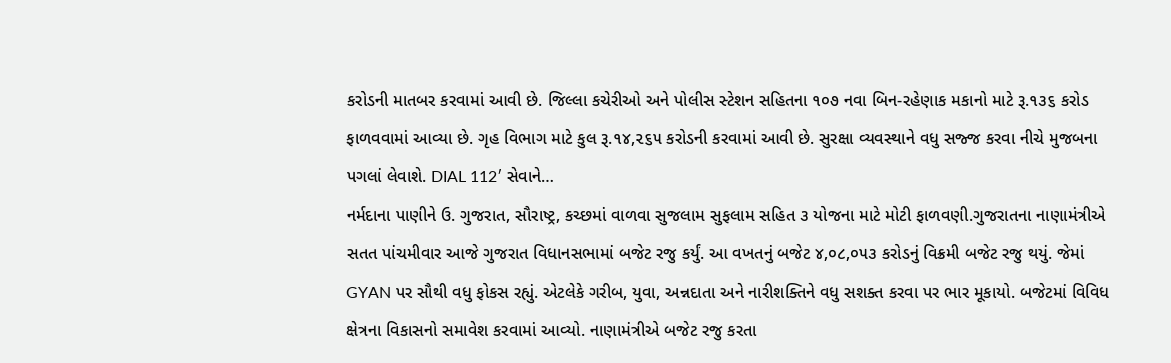કરોડની માતબર કરવામાં આવી છે. જિલ્લા કચેરીઓ અને પોલીસ સ્ટેશન સહિતના ૧૦૭ નવા બિન-રહેણાક મકાનો માટે રૂ.૧૩૬ કરોડ ફાળવવામાં આવ્યા છે. ગૃહ વિભાગ માટે કુલ રૂ.૧૪,૨૬૫ કરોડની કરવામાં આવી છે. સુરક્ષા વ્યવસ્થાને વધુ સજ્જ કરવા નીચે મુજબના પગલાં લેવાશે. DIAL 112′ સેવાને…
નર્મદાના પાણીને ઉ. ગુજરાત, સૌરાષ્ટ્ર, કચ્છમાં વાળવા સુજલામ સુફલામ સહિત ૩ યોજના માટે મોટી ફાળવણી.ગુજરાતના નાણામંત્રીએ સતત પાંચમીવાર આજે ગુજરાત વિધાનસભામાં બજેટ રજુ કર્યું. આ વખતનું બજેટ ૪,૦૮,૦૫૩ કરોડનું વિક્રમી બજેટ રજુ થયું. જેમાં GYAN પર સૌથી વધુ ફોકસ રહ્યું. એટલેકે ગરીબ, યુવા, અન્નદાતા અને નારીશક્તિને વધુ સશક્ત કરવા પર ભાર મૂકાયો. બજેટમાં વિવિધ ક્ષેત્રના વિકાસનો સમાવેશ કરવામાં આવ્યો. નાણામંત્રીએ બજેટ રજુ કરતા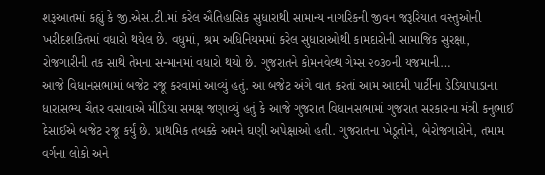શરૂઆતમાં કહ્યું કે જી.એસ.ટી.માં કરેલ ઐતિહાસિક સુધારાથી સામાન્ય નાગરિકની જીવન જરૂરિયાત વસ્તુઓની ખરીદશકિતમાં વધારો થયેલ છે. વધુમાં, શ્રમ અધિનિયમમાં કરેલ સુધારાઓથી કામદારોની સામાજિક સુરક્ષા, રોજગારીની તક સાથે તેમના સન્માનમાં વધારો થયો છે. ગુજરાતને કોમનવેલ્થ ગેમ્સ ૨૦૩૦ની યજમાની…
આજે વિધાનસભામાં બજેટ રજૂ કરવામાં આવ્યું હતું. આ બજેટ અંગે વાત કરતાં આમ આદમી પાર્ટીના ડેડિયાપાડાના ધારાસભ્ય ચૈતર વસાવાએ મીડિયા સમક્ષ જણાવ્યું હતું કે આજે ગુજરાત વિધાનસભામાં ગુજરાત સરકારના મંત્રી કનુભાઈ દેસાઈએ બજેટ રજૂ કર્યું છે. પ્રાથમિક તબક્કે અમને ઘણી અપેક્ષાઓ હતી. ગુજરાતના ખેડૂતોને, બેરોજગારોને, તમામ વર્ગના લોકો અને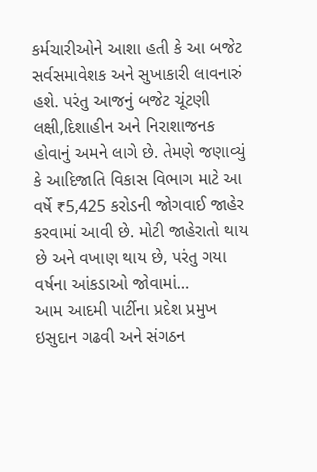કર્મચારીઓને આશા હતી કે આ બજેટ સર્વસમાવેશક અને સુખાકારી લાવનારું હશે. પરંતુ આજનું બજેટ ચૂંટણી લક્ષી,દિશાહીન અને નિરાશાજનક હોવાનું અમને લાગે છે. તેમણે જણાવ્યું કે આદિજાતિ વિકાસ વિભાગ માટે આ વર્ષે ₹5,425 કરોડની જોગવાઈ જાહેર કરવામાં આવી છે. મોટી જાહેરાતો થાય છે અને વખાણ થાય છે, પરંતુ ગયા વર્ષના આંકડાઓ જોવામાં…
આમ આદમી પાર્ટીના પ્રદેશ પ્રમુખ ઇસુદાન ગઢવી અને સંગઠન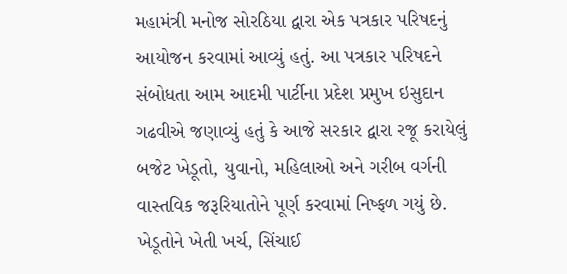મહામંત્રી મનોજ સોરઠિયા દ્વારા એક પત્રકાર પરિષદનું આયોજન કરવામાં આવ્યું હતું. આ પત્રકાર પરિષદને સંબોધતા આમ આદમી પાર્ટીના પ્રદેશ પ્રમુખ ઇસુદાન ગઢવીએ જણાવ્યું હતું કે આજે સરકાર દ્વારા રજૂ કરાયેલું બજેટ ખેડૂતો, યુવાનો, મહિલાઓ અને ગરીબ વર્ગની વાસ્તવિક જરૂરિયાતોને પૂર્ણ કરવામાં નિષ્ફળ ગયું છે. ખેડૂતોને ખેતી ખર્ચ, સિંચાઈ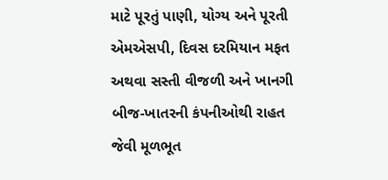માટે પૂરતું પાણી, યોગ્ય અને પૂરતી એમએસપી, દિવસ દરમિયાન મફત અથવા સસ્તી વીજળી અને ખાનગી બીજ-ખાતરની કંપનીઓથી રાહત જેવી મૂળભૂત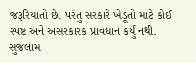જરૂરિયાતો છે. પરંતુ સરકારે ખેડૂતો માટે કોઈ સ્પષ્ટ અને અસરકારક પ્રાવધાન કર્યું નથી. સુજલામ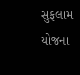સુફલામ યોજના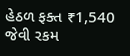હેઠળ ફક્ત ₹1,540 જેવી રકમ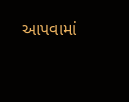આપવામાં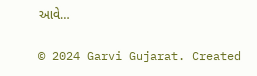આવે…

© 2024 Garvi Gujarat. Created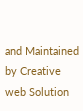and Maintained by Creative web Solution